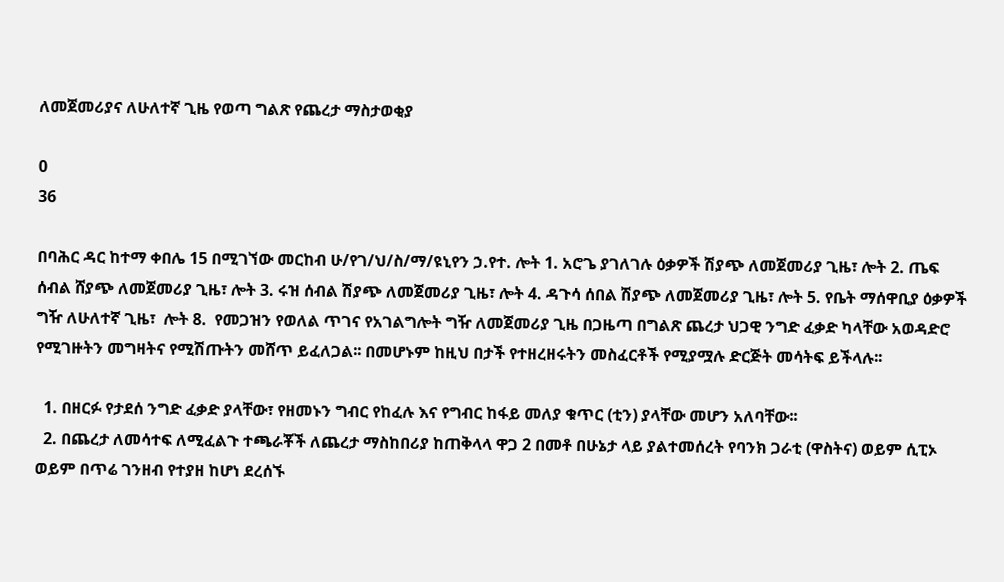ለመጀመሪያና ለሁለተኛ ጊዜ የወጣ ግልጽ የጨረታ ማስታወቂያ

0
36

በባሕር ዳር ከተማ ቀበሌ 15 በሚገኘው መርከብ ሁ/የገ/ህ/ስ/ማ/ዩኒየን ኃ.የተ. ሎት 1. አሮጌ ያገለገሉ ዕቃዎች ሽያጭ ለመጀመሪያ ጊዜ፣ ሎት 2. ጤፍ ሰብል ሸያጭ ለመጀመሪያ ጊዜ፣ ሎት 3. ሩዝ ሰብል ሽያጭ ለመጀመሪያ ጊዜ፣ ሎት 4. ዳጉሳ ሰበል ሽያጭ ለመጀመሪያ ጊዜ፣ ሎት 5. የቤት ማሰዋቢያ ዕቃዎች ግዥ ለሁለተኛ ጊዜ፣  ሎት 8.  የመጋዝን የወለል ጥገና የአገልግሎት ግዥ ለመጀመሪያ ጊዜ በጋዜጣ በግልጽ ጨረታ ህጋዊ ንግድ ፈቃድ ካላቸው አወዳድሮ የሚገዙትን መግዛትና የሚሽጡትን መሸጥ ይፈለጋል፡፡ በመሆኑም ከዚህ በታች የተዘረዘሩትን መስፈርቶች የሚያሟሉ ድርጅት መሳትፍ ይችላሉ፡፡

  1. በዘርፉ የታደሰ ንግድ ፈቃድ ያላቸው፣ የዘመኑን ግብር የከፈሉ እና የግብር ከፋይ መለያ ቁጥር (ቲን) ያላቸው መሆን አለባቸው፡፡
  2. በጨረታ ለመሳተፍ ለሚፈልጉ ተጫራቾች ለጨረታ ማስከበሪያ ከጠቅላላ ዋጋ 2 በመቶ በሁኔታ ላይ ያልተመሰረት የባንክ ጋራቲ (ዋስትና) ወይም ሲፒኦ ወይም በጥሬ ገንዘብ የተያዘ ከሆነ ደረሰኙ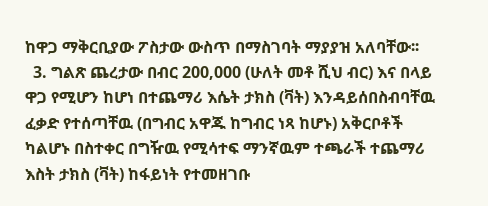ከዋጋ ማቅርቢያው ፖስታው ውስጥ በማስገባት ማያያዝ አለባቸው፡፡
  3. ግልጽ ጨረታው በብር 200,000 (ሁለት መቶ ሺህ ብር) እና በላይ ዋጋ የሚሆን ከሆነ በተጨማሪ እሴት ታክስ (ቫት) እንዳይሰበስብባቸዉ ፈቃድ የተሰጣቸዉ (በግብር አዋጁ ከግብር ነጻ ከሆኑ) አቅርቦቶች ካልሆኑ በስተቀር በግዥዉ የሚሳተፍ ማንኛዉም ተጫራች ተጨማሪ እስት ታክስ (ቫት) ከፋይነት የተመዘገቡ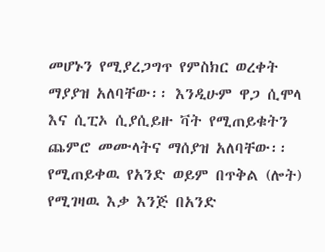መሆኑን የሚያረጋግጥ የምስክር ወረቀት ማያያዝ አለባቸው፡፡ እንዲሁም ዋጋ ሲሞላ እና ሲፒኦ ሲያሲይዙ ቫት የሚጠይቁትን ጨምሮ መሙላትና ማሰያዝ አለባቸው፡፡ የሚጠይቀዉ የአንድ ወይም በጥቅል (ሎት) የሚገዛዉ እቃ እንጅ በአንድ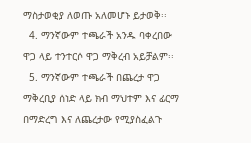ማስታወቂያ ለወጡ አለመሆኑ ይታወቅ፡፡
  4. ማንኛውም ተጫራች አንዱ ባቀረበው ዋጋ ላይ ተንተርሶ ዋጋ ማቅረብ አይቻልም፡፡
  5. ማንኛውም ተጫራች በጨረታ ዋጋ ማቅረቢያ ሰነድ ላይ ክብ ማህተም እና ፊርማ በማድረግ እና ለጨረታው የሚያስፈልጉ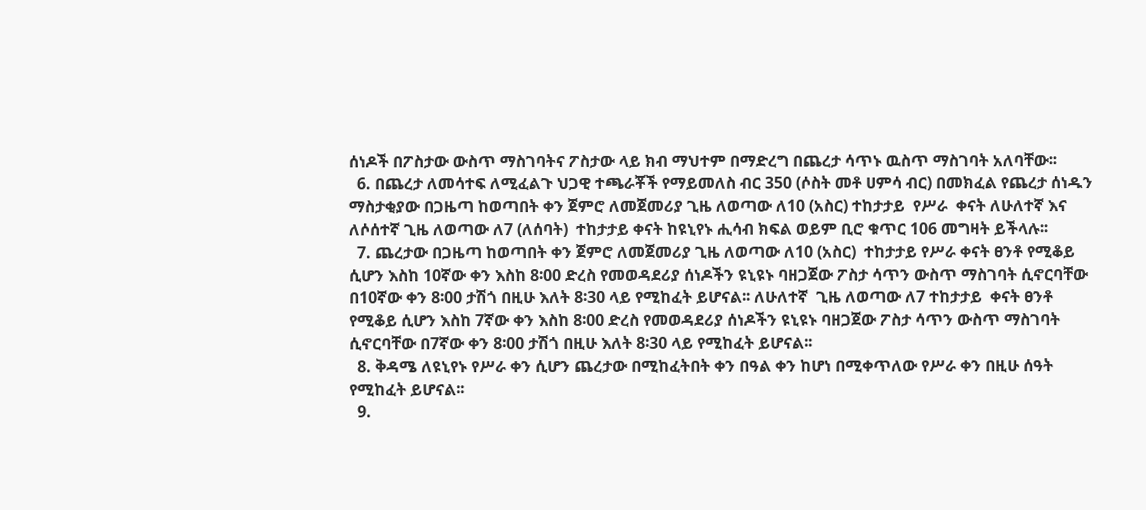ሰነዶች በፖስታው ውስጥ ማስገባትና ፖስታው ላይ ክብ ማህተም በማድረግ በጨረታ ሳጥኑ ዉስጥ ማስገባት አለባቸው፡፡
  6. በጨረታ ለመሳተፍ ለሚፈልጉ ህጋዊ ተጫራቾች የማይመለስ ብር 350 (ሶስት መቶ ሀምሳ ብር) በመክፈል የጨረታ ሰነዱን ማስታቂያው በጋዜጣ ከወጣበት ቀን ጀምሮ ለመጀመሪያ ጊዜ ለወጣው ለ10 (አስር) ተከታታይ  የሥራ  ቀናት ለሁለተኛ እና ለሶሰተኛ ጊዜ ለወጣው ለ7 (ለሰባት)  ተከታታይ ቀናት ከዩኒየኑ ሒሳብ ክፍል ወይም ቢሮ ቁጥር 106 መግዛት ይችላሉ፡፡
  7. ጨረታው በጋዜጣ ከወጣበት ቀን ጀምሮ ለመጀመሪያ ጊዜ ለወጣው ለ10 (አስር)  ተከታታይ የሥራ ቀናት ፀንቶ የሚቆይ ሲሆን እስከ 10ኛው ቀን እስከ 8፡00 ድረስ የመወዳደሪያ ሰነዶችን ዩኒዩኑ ባዘጋጀው ፖስታ ሳጥን ውስጥ ማስገባት ሲኖርባቸው በ10ኛው ቀን 8፡00 ታሽጎ በዚሁ እለት 8፡30 ላይ የሚከፈት ይሆናል፡፡ ለሁለተኛ  ጊዜ ለወጣው ለ7 ተከታታይ  ቀናት ፀንቶ የሚቆይ ሲሆን እስከ 7ኛው ቀን እስከ 8፡00 ድረስ የመወዳደሪያ ሰነዶችን ዩኒዩኑ ባዘጋጀው ፖስታ ሳጥን ውስጥ ማስገባት ሲኖርባቸው በ7ኛው ቀን 8፡00 ታሽጎ በዚሁ እለት 8፡30 ላይ የሚከፈት ይሆናል፡፡
  8. ቅዳሜ ለዩኒየኑ የሥራ ቀን ሲሆን ጨረታው በሚከፈትበት ቀን በዓል ቀን ከሆነ በሚቀጥለው የሥራ ቀን በዚሁ ሰዓት የሚከፈት ይሆናል፡፡
  9.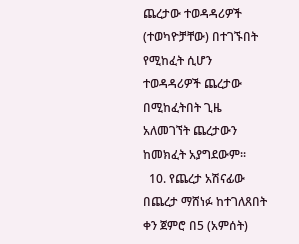ጨረታው ተወዳዳሪዎች (ተወካዮቻቸው) በተገኙበት የሚከፈት ሲሆን ተወዳዳሪዎች ጨረታው በሚከፈትበት ጊዜ አለመገኘት ጨረታውን ከመክፈት አያግደውም፡፡
  10. የጨረታ አሽናፊው በጨረታ ማሸነፉ ከተገለጸበት ቀን ጀምሮ በ5 (አምሰት)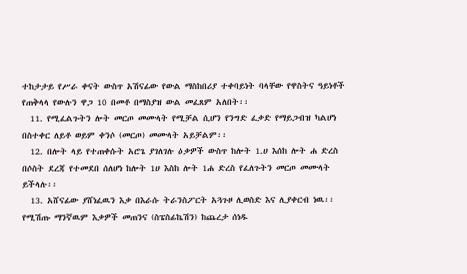ተከታታይ የሥራ ቀናት ውስጥ አሽናፊው የውል ማስከበሪያ ተቀባይነት ባላቸው የዋስትና ዓይነቶች የጠቅላላ የውሉን ዋጋ 10 በመቶ በማስያዝ ውል መፈጸም አለበት፡፡
  11. የሚፈልጉትን ሎት መርጦ መሙላት የሚቻል ሲሆን የንግድ ፈቃድ የማይጋብዝ ካልሆነ በስተቀር ለይቶ ወይም ቀንሶ (መርጦ) መሙላት አይቻልም፡፡
  12. በሎት ላይ የተጠቀሱት አሮጌ ያገለገሉ ዕቃዎች ውስጥ ከሎት 1.ሀ እሰከ ሎት ሐ ድረስ በሶስት ደረጃ የተመደበ ሰለሆነ ከሎት 1ሀ እስከ ሎት 1ሐ ድረስ የፈለጉትን መርጦ መሙላት ይችላሉ፡፡
  13. አሸናፊው ያሸነፈዉን እቃ በእራሱ ትራንስፖርት አጓጉዞ ሊወስድ እና ሊያቀርብ ነዉ፡፡ የሚሽጡ ማንኛዉም እቃዎች መጠንና (ስፔስፊኬሽን) ከጨረታ ሰነዱ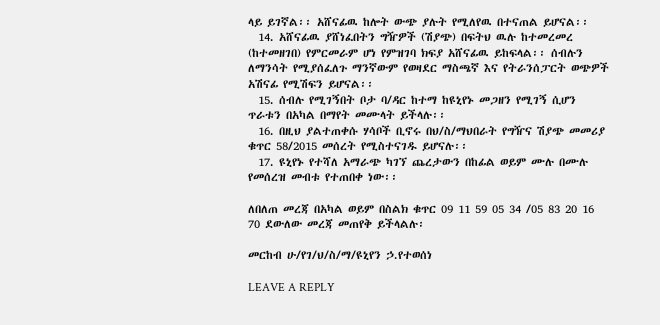ላይ ይገኛል፡፡ አሸናፊዉ ከሎት ውጭ ያሉት የሚለየዉ በተናጠል ይሆናል፡፡
  14. አሸናፊዉ ያሸነፈበትን ግዥዎች (ሽያጭ) በፍትህ ዉሉ ከተመረመረ (ከተመዘገበ) የምርመራም ሆነ የምዝገባ ክፍያ አሸናፊዉ ይከፍላል፡፡ ሰብሉን ለማንሳት የሚያሰፈለጉ ማንኛውም የወዛደር ማስጫኛ እና የትራንሰፓርት ወጭዎች አሽናፊ የሚሽፍን ይሆናል፡፡
  15. ሰብሉ የሚገኝበት ቦታ ባ/ዳር ከተማ ከዩኒየኑ መጋዘን የሚገኝ ሲሆን ጥራቱን በአካል በማየት መሙላት ይችላሉ፡፡
  16. በዚህ ያልተጠቀሱ ሃሳቦች ቢኖሩ በህ/ስ/ማህበራት የግዥና ሽያጭ መመሪያ ቁጥር 58/2015 መሰረት የሚስተናገዱ ይሆናሉ፡፡
  17. ዩኒየኑ የተሻለ አማራጭ ካገኘ ጨረታውን በከፊል ወይም ሙሉ በሙሉ የመሰረዝ መብቱ የተጠበቀ ነው፡፡

ለበለጠ መረጃ በአካል ወይም በስልክ ቁጥር 09 11 59 05 34 /05 83 20 16 70 ደውለው መረጃ መጠየቅ ይችላልሉ፡

መርከብ ሁ/የገ/ህ/ስ/ማ/ዩኒየን ኃ.የተወሰነ

LEAVE A REPLY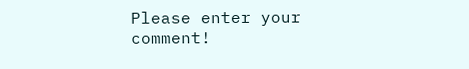Please enter your comment!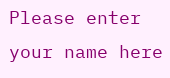Please enter your name here